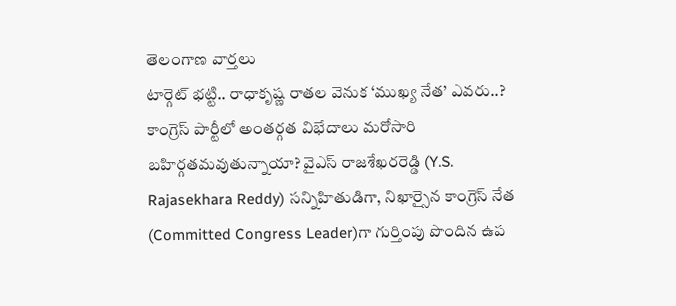తెలంగాణ వార్తలు
టార్గెట్ భట్టి.. రాధాకృష్ణ రాతల వెనుక ‘ముఖ్య నేత’ ఎవరు..?
కాంగ్రెస్ పార్టీలో అంతర్గత విభేదాలు మరోసారి బహిర్గతమవుతున్నాయా? వైఎస్ రాజశేఖరరెడ్డి (Y.S. Rajasekhara Reddy) సన్నిహితుడిగా, నిఖార్సైన కాంగ్రెస్ నేత (Committed Congress Leader)గా గుర్తింపు పొందిన ఉప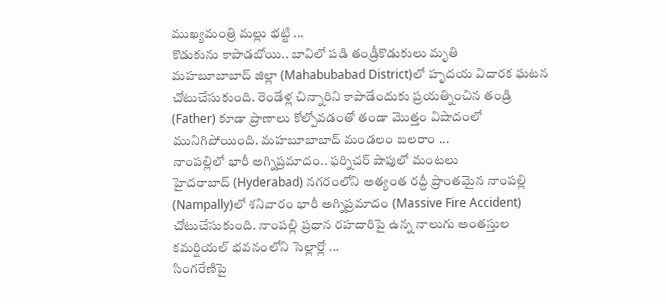ముఖ్యమంత్రి మల్లు భట్టి ...
కొడుకును కాపాడబోయి.. బావిలో పడి తండ్రీకొడుకులు మృతి
మహబూబాబాద్ జిల్లా (Mahabubabad District)లో హృదయ విదారక ఘటన చోటుచేసుకుంది. రెండేళ్ల చిన్నారిని కాపాడేందుకు ప్రయత్నించిన తండ్రి (Father) కూడా ప్రాణాలు కోల్పోవడంతో తండా మొత్తం విషాదంలో మునిగిపోయింది. మహబూబాబాద్ మండలం బలరాం ...
నాంపల్లిలో భారీ అగ్నిప్రమాదం.. ఫర్నిచర్ షాపులో మంటలు
హైదరాబాద్ (Hyderabad) నగరంలోని అత్యంత రద్దీ ప్రాంతమైన నాంపల్లి (Nampally)లో శనివారం భారీ అగ్నిప్రమాదం (Massive Fire Accident) చోటుచేసుకుంది. నాంపల్లి ప్రధాన రహదారిపై ఉన్న నాలుగు అంతస్తుల కమర్షియల్ భవనంలోని సెల్లార్లో ...
సింగరేణిపై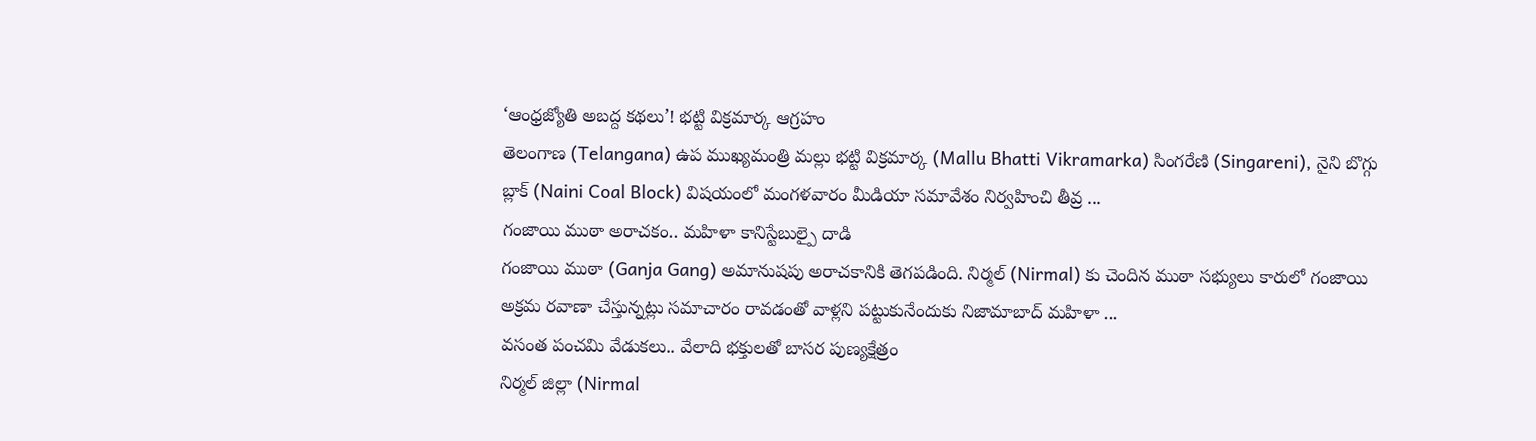‘ఆంధ్రజ్యోతి అబద్ద కథలు’! భట్టి విక్రమార్క ఆగ్రహం
తెలంగాణ (Telangana) ఉప ముఖ్యమంత్రి మల్లు భట్టి విక్రమార్క (Mallu Bhatti Vikramarka) సింగరేణి (Singareni), నైని బొగ్గు బ్లాక్ (Naini Coal Block) విషయంలో మంగళవారం మీడియా సమావేశం నిర్వహించి తీవ్ర ...
గంజాయి ముఠా అరాచకం.. మహిళా కానిస్టేబుల్పై దాడి
గంజాయి ముఠా (Ganja Gang) అమానుషపు అరాచకానికి తెగపడింది. నిర్మల్ (Nirmal) కు చెందిన ముఠా సభ్యులు కారులో గంజాయి అక్రమ రవాణా చేస్తున్నట్లు సమాచారం రావడంతో వాళ్లని పట్టుకునేందుకు నిజామాబాద్ మహిళా ...
వసంత పంచమి వేడుకలు.. వేలాది భక్తులతో బాసర పుణ్యక్షేత్రం
నిర్మల్ జిల్లా (Nirmal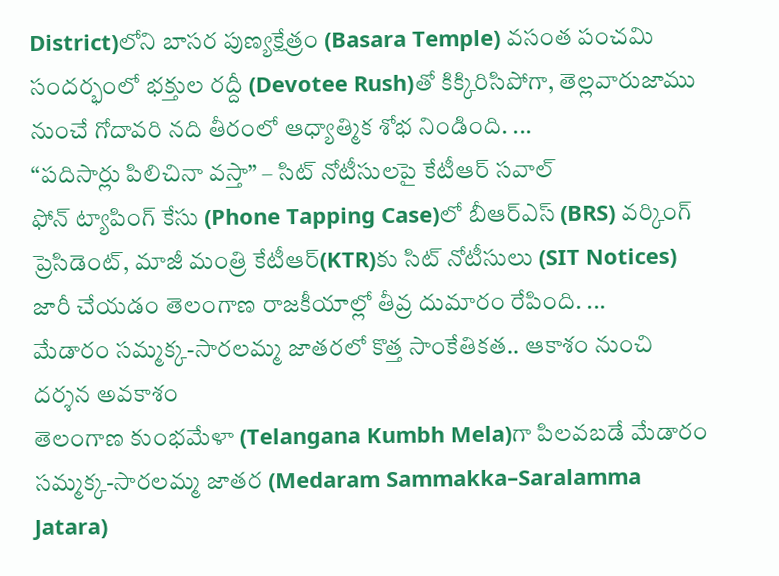District)లోని బాసర పుణ్యక్షేత్రం (Basara Temple) వసంత పంచమి సందర్భంలో భక్తుల రద్దీ (Devotee Rush)తో కిక్కిరిసిపోగా, తెల్లవారుజాము నుంచే గోదావరి నది తీరంలో ఆధ్యాత్మిక శోభ నిండింది. ...
“పదిసార్లు పిలిచినా వస్తా” – సిట్ నోటీసులపై కేటీఆర్ సవాల్
ఫోన్ ట్యాపింగ్ కేసు (Phone Tapping Case)లో బీఆర్ఎస్ (BRS) వర్కింగ్ ప్రెసిడెంట్, మాజీ మంత్రి కేటీఆర్(KTR)కు సిట్ నోటీసులు (SIT Notices) జారీ చేయడం తెలంగాణ రాజకీయాల్లో తీవ్ర దుమారం రేపింది. ...
మేడారం సమ్మక్క-సారలమ్మ జాతరలో కొత్త సాంకేతికత.. ఆకాశం నుంచి దర్శన అవకాశం
తెలంగాణ కుంభమేళా (Telangana Kumbh Mela)గా పిలవబడే మేడారం సమ్మక్క-సారలమ్మ జాతర (Medaram Sammakka–Saralamma Jatara)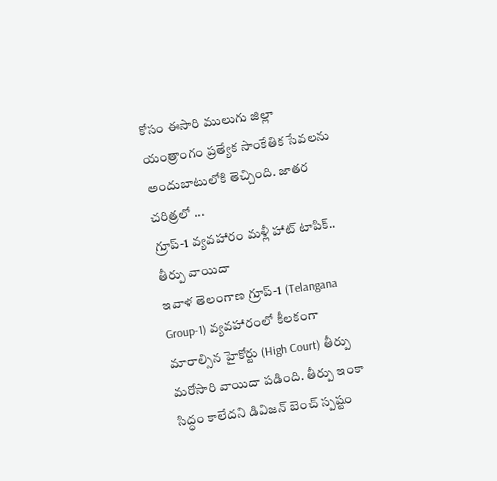కోసం ఈసారి ములుగు జిల్లా యంత్రాంగం ప్రత్యేక సాంకేతిక సేవలను అందుబాటులోకి తెచ్చింది. జాతర చరిత్రలో ...
గ్రూప్-1 వ్యవహారం మళ్లీ హాట్ టాపిక్.. తీర్పు వాయిదా
ఇవాళ తెలంగాణ గ్రూప్-1 (Telangana Group-1) వ్యవహారంలో కీలకంగా మారాల్సిన హైకోర్టు (High Court) తీర్పు మరోసారి వాయిదా పడింది. తీర్పు ఇంకా సిద్ధం కాలేదని డివిజన్ బెంచ్ స్పష్టం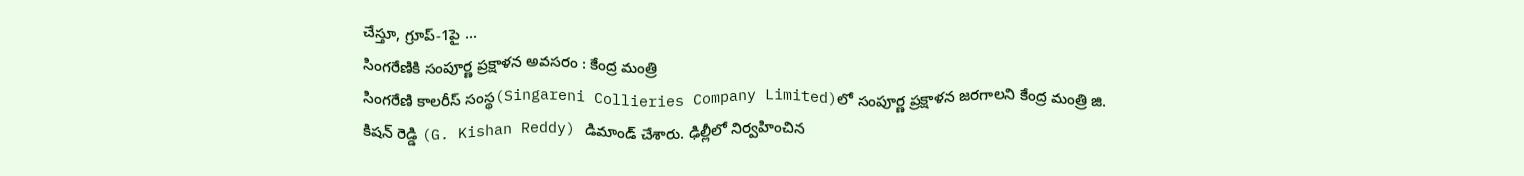చేస్తూ, గ్రూప్-1పై ...
సింగరేణికి సంపూర్ణ ప్రక్షాళన అవసరం : కేంద్ర మంత్రి
సింగరేణి కాలరీస్ సంస్థ(Singareni Collieries Company Limited)లో సంపూర్ణ ప్రక్షాళన జరగాలని కేంద్ర మంత్రి జి. కిషన్ రెడ్డి (G. Kishan Reddy) డిమాండ్ చేశారు. ఢిల్లీలో నిర్వహించిన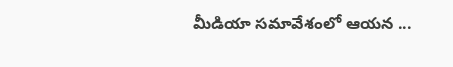మీడియా సమావేశంలో ఆయన ...